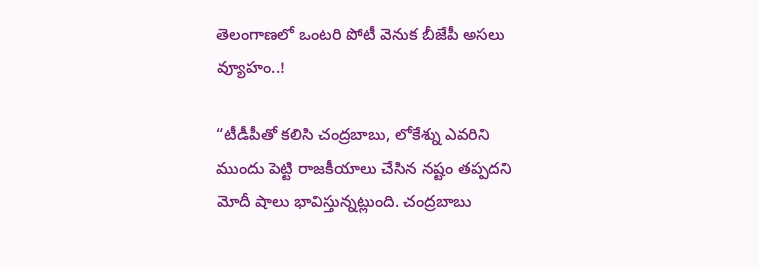తెలంగాణలో ఒంటరి పోటీ వెనుక బీజేపీ అసలు వ్యూహం..!

“టీడీపీతో కలిసి చంద్రబాబు, లోకేశ్ను ఎవరిని ముందు పెట్టి రాజకీయాలు చేసిన నష్టం తప్పదని మోదీ షాలు భావిస్తున్నట్లుంది. చంద్రబాబు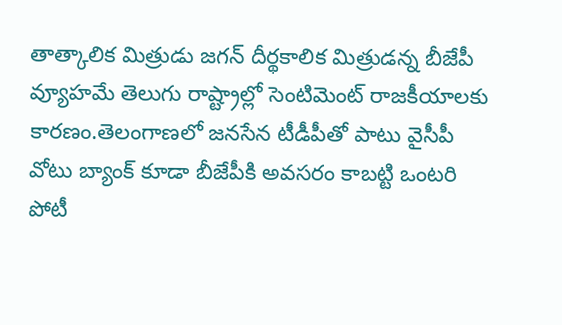తాత్కాలిక మిత్రుడు జగన్ దీర్థకాలిక మిత్రుడన్న బీజేపీ వ్యూహమే తెలుగు రాష్ట్రాల్లో సెంటిమెంట్ రాజకీయాలకు కారణం.తెలంగాణలో జనసేన టీడీపీతో పాటు వైసీపీ వోటు బ్యాంక్ కూడా బీజేపీకి అవసరం కాబట్టి ఒంటరి పోటీ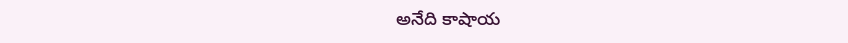అనేది కాషాయ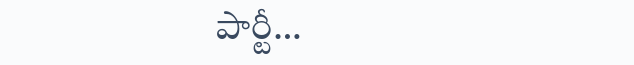పార్టీ…